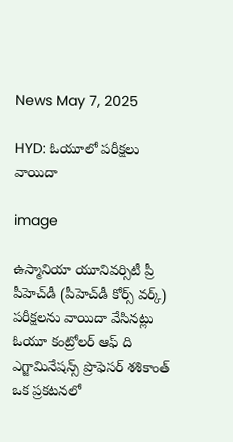News May 7, 2025

HYD: ఓయూలో పరీక్షలు వాయిదా

image

ఉస్మానియా యూనివర్సిటీ ప్రీ పీహెచ్‌డీ (పీహెచ్‌డీ కోర్స్ వర్క్) పరీక్షలను వాయిదా వేసినట్లు ఓయూ కంట్రోలర్ ఆఫ్ ది ఎగ్జామినేషన్స్ ప్రొఫెసర్ శశికాంత్ ఒక ప్రకటనలో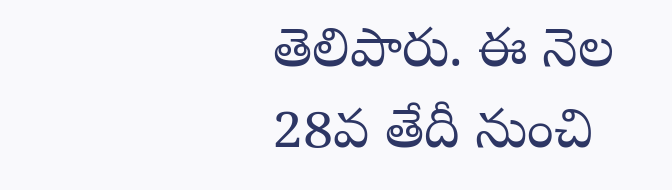తెలిపారు. ఈ నెల 28వ తేదీ నుంచి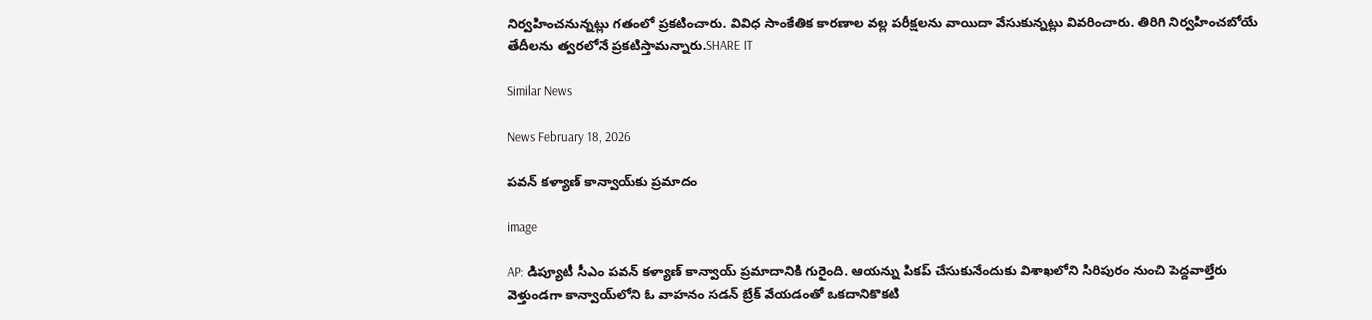నిర్వహించనున్నట్లు గతంలో ప్రకటించారు. వివిధ సాంకేతిక కారణాల వల్ల పరీక్షలను వాయిదా వేసుకున్నట్లు వివరించారు. తిరిగి నిర్వహించబోయే తేదీలను త్వరలోనే ప్రకటిస్తామన్నారు.SHARE IT

Similar News

News February 18, 2026

పవన్ కళ్యాణ్‌ కాన్వాయ్‌కు ప్రమాదం

image

AP: డిప్యూటీ సీఎం పవన్ కళ్యాణ్ కాన్వాయ్ ప్రమాదానికి గురైంది. ఆయన్ను పికప్ చేసుకునేందుకు విశాఖలోని సిరిపురం నుంచి పెద్దవాల్తేరు వెళ్తుండగా కాన్వాయ్‌లోని ఓ వాహనం సడన్ బ్రేక్ వేయడంతో ఒకదానికొకటి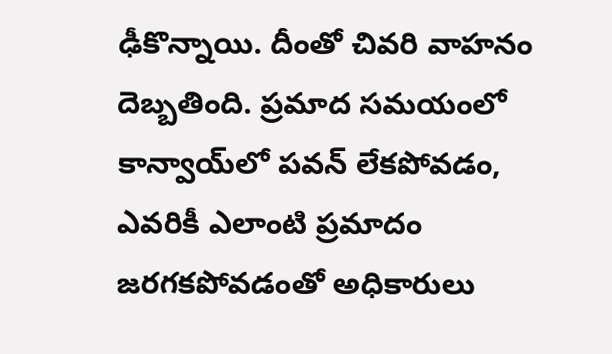ఢీకొన్నాయి. దీంతో చివరి వాహనం దెబ్బతింది. ప్రమాద సమయంలో కాన్వాయ్‌లో పవన్ లేకపోవడం, ఎవరికీ ఎలాంటి ప్రమాదం జరగకపోవడంతో అధికారులు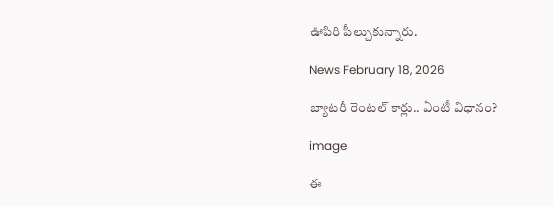ఊపిరి పీల్చుకున్నారు.

News February 18, 2026

బ్యాటరీ రెంటల్ కార్లు.. ఏంటీ విధానం?

image

ఈ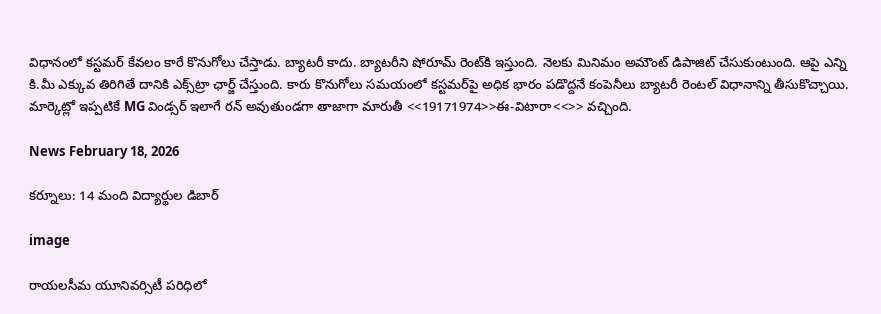విధానంలో కస్టమర్ కేవలం కారే కొనుగోలు చేస్తాడు. బ్యాటరీ కాదు. బ్యాటరీని షోరూమ్ రెంట్‌కి ఇస్తుంది. నెలకు మినిమం అమౌంట్ డిపాజిట్ చేసుకుంటుంది. ఆపై ఎన్ని కి.మీ ఎక్కువ తిరిగితే దానికి ఎక్స్‌ట్రా ఛార్జ్ చేస్తుంది. కారు కొనుగోలు సమయంలో కస్టమర్‌పై అధిక భారం పడొద్దనే కంపెనీలు బ్యాటరీ రెంటల్ విధానాన్ని తీసుకొచ్చాయి. మార్కెట్లో ఇప్పటికే MG విండ్సర్ ఇలాగే రన్ అవుతుండగా తాజాగా మారుతీ <<19171974>>ఈ-విటారా<<>> వచ్చింది.

News February 18, 2026

కర్నూలు: 14 మంది విద్యార్థుల డిబార్

image

రాయలసీమ యూనివర్సిటీ పరిధిలో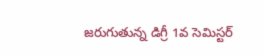జరుగుతున్న డిగ్రీ 1వ సెమిస్టర్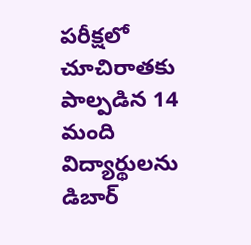పరీక్షలో చూచిరాతకు పాల్పడిన 14 మంది విద్యార్థులను డిబార్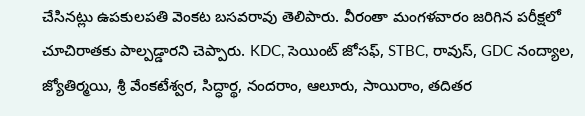చేసినట్లు ఉపకులపతి వెంకట బసవరావు తెలిపారు. వీరంతా మంగళవారం జరిగిన పరీక్షలో చూచిరాతకు పాల్పడ్డారని చెప్పారు. KDC, సెయింట్ జోసఫ్, STBC, రావుస్, GDC నంద్యాల, జ్యోతిర్మయి, శ్రీ వేంకటేశ్వర, సిద్ధార్థ, నందరాం, ఆలూరు, సాయిరాం, తదితర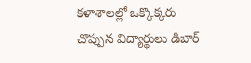కళాశాలల్లో ఒక్కొక్కరు చొప్పున విద్యార్థులు డిబార్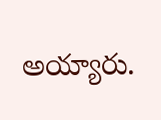అయ్యారు.